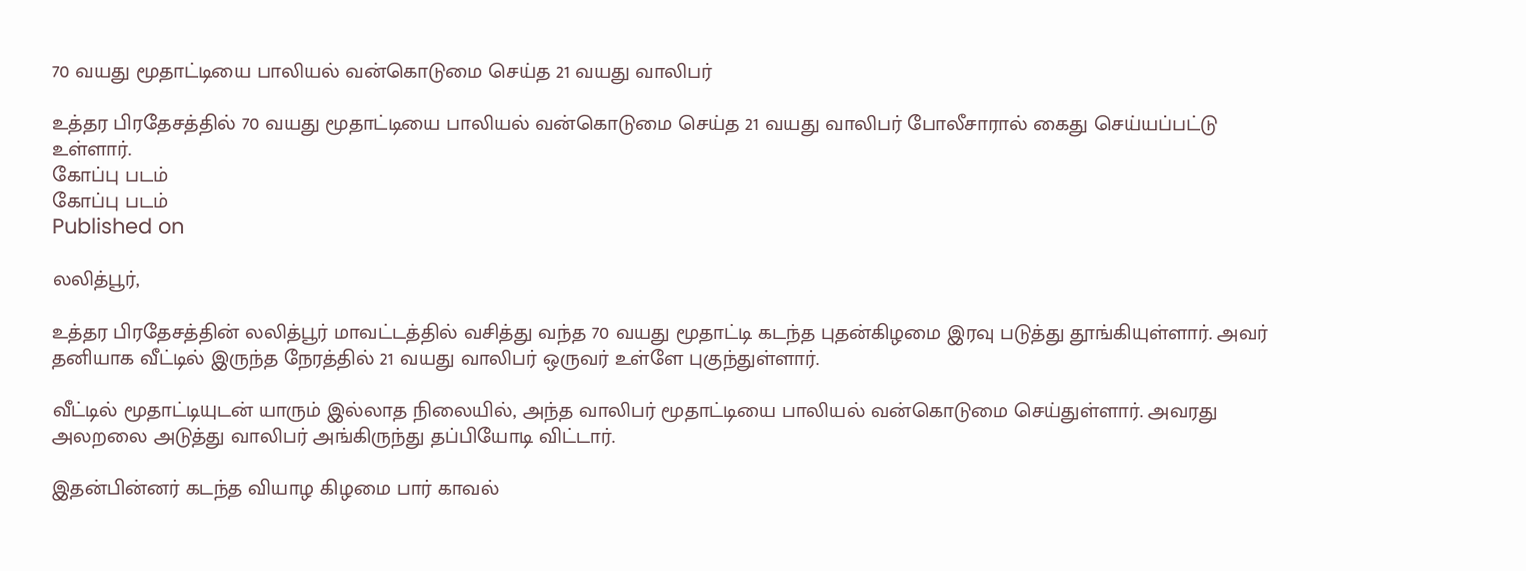70 வயது மூதாட்டியை பாலியல் வன்கொடுமை செய்த 21 வயது வாலிபர்

உத்தர பிரதேசத்தில் 70 வயது மூதாட்டியை பாலியல் வன்கொடுமை செய்த 21 வயது வாலிபர் போலீசாரால் கைது செய்யப்பட்டு உள்ளார்.
கோப்பு படம்
கோப்பு படம்
Published on

லலித்பூர்,

உத்தர பிரதேசத்தின் லலித்பூர் மாவட்டத்தில் வசித்து வந்த 70 வயது மூதாட்டி கடந்த புதன்கிழமை இரவு படுத்து தூங்கியுள்ளார். அவர் தனியாக வீட்டில் இருந்த நேரத்தில் 21 வயது வாலிபர் ஒருவர் உள்ளே புகுந்துள்ளார்.

வீட்டில் மூதாட்டியுடன் யாரும் இல்லாத நிலையில், அந்த வாலிபர் மூதாட்டியை பாலியல் வன்கொடுமை செய்துள்ளார். அவரது அலறலை அடுத்து வாலிபர் அங்கிருந்து தப்பியோடி விட்டார்.

இதன்பின்னர் கடந்த வியாழ கிழமை பார் காவல்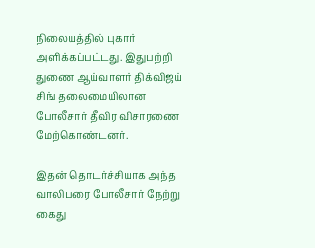நிலையத்தில் புகார் அளிக்கப்பட்டது. இதுபற்றி துணை ஆய்வாளர் திக்விஜய் சிங் தலைமையிலான போலீசார் தீவிர விசாரணை மேற்கொண்டனர்.

இதன் தொடர்ச்சியாக அந்த வாலிபரை போலீசார் நேற்று கைது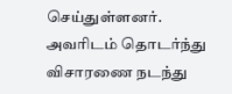செய்துள்ளனர். அவரிடம் தொடர்ந்து விசாரணை நடந்து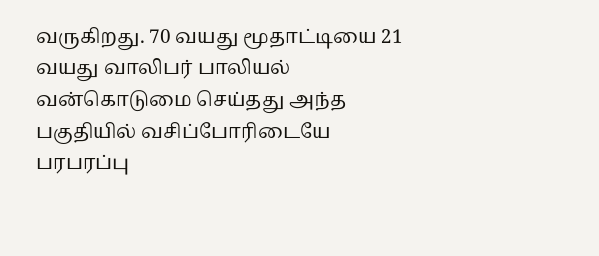வருகிறது. 70 வயது மூதாட்டியை 21 வயது வாலிபர் பாலியல் வன்கொடுமை செய்தது அந்த பகுதியில் வசிப்போரிடையே பரபரப்பு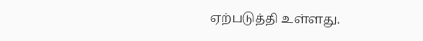ஏற்படுத்தி உள்ளது.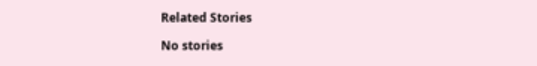Related Stories

No stories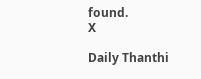found.
X

Daily Thanthi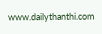www.dailythanthi.com